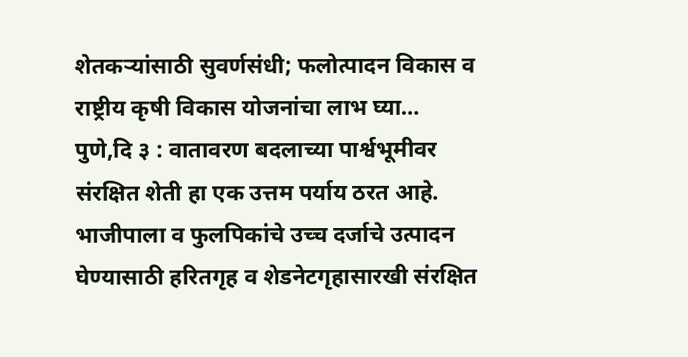शेतकऱ्यांसाठी सुवर्णसंधी; फलोत्पादन विकास व राष्ट्रीय कृषी विकास योजनांचा लाभ घ्या…
पुणे,दि ३ : वातावरण बदलाच्या पार्श्वभूमीवर संरक्षित शेती हा एक उत्तम पर्याय ठरत आहे. भाजीपाला व फुलपिकांचे उच्च दर्जाचे उत्पादन घेण्यासाठी हरितगृह व शेडनेटगृहासारखी संरक्षित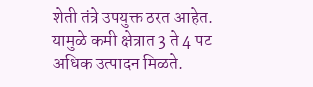शेती तंत्रे उपयुक्त ठरत आहेत. यामुळे कमी क्षेत्रात 3 ते 4 पट अधिक उत्पादन मिळते.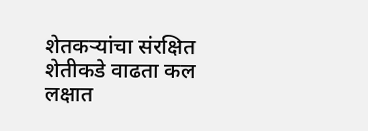शेतकऱ्यांचा संरक्षित शेतीकडे वाढता कल लक्षात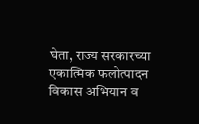घेता, राज्य सरकारच्या एकात्मिक फलोत्पादन विकास अभियान व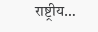राष्ट्रीय…